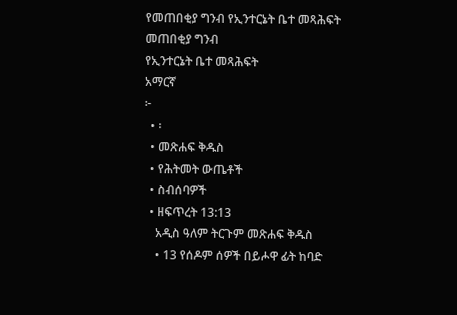የመጠበቂያ ግንብ የኢንተርኔት ቤተ መጻሕፍት
መጠበቂያ ግንብ
የኢንተርኔት ቤተ መጻሕፍት
አማርኛ
፦
  • ፡
  • መጽሐፍ ቅዱስ
  • የሕትመት ውጤቶች
  • ስብሰባዎች
  • ዘፍጥረት 13:13
    አዲስ ዓለም ትርጉም መጽሐፍ ቅዱስ
    • 13 የሰዶም ሰዎች በይሖዋ ፊት ከባድ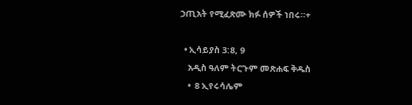ኃጢአት የሚፈጽሙ ክፉ ሰዎች ነበሩ።+

  • ኢሳይያስ 3:8, 9
    አዲስ ዓለም ትርጉም መጽሐፍ ቅዱስ
    •  8 ኢየሩሳሌም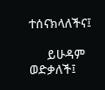ተሰናክላለችና፤

      ይሁዳም ወድቃለች፤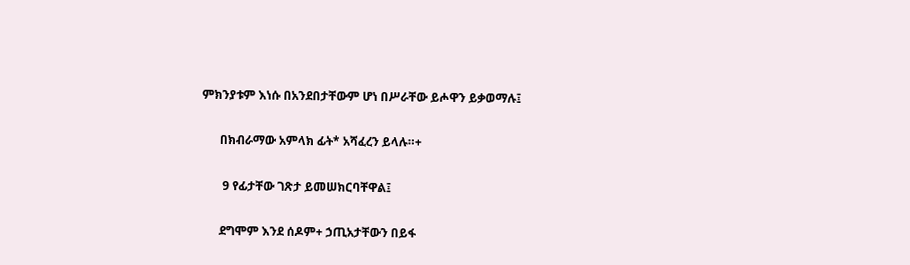ምክንያቱም እነሱ በአንደበታቸውም ሆነ በሥራቸው ይሖዋን ይቃወማሉ፤

      በክብራማው አምላክ ፊት* አሻፈረን ይላሉ።+

       9 የፊታቸው ገጽታ ይመሠክርባቸዋል፤

      ደግሞም እንደ ሰዶም+ ኃጢአታቸውን በይፋ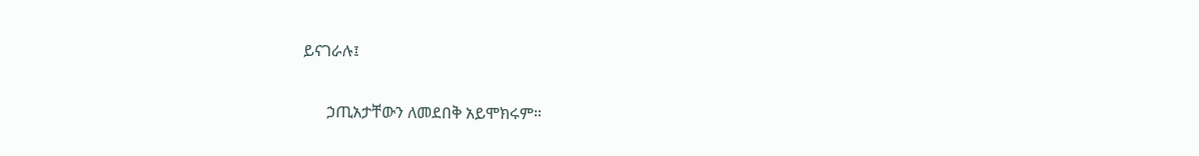ይናገራሉ፤

      ኃጢአታቸውን ለመደበቅ አይሞክሩም።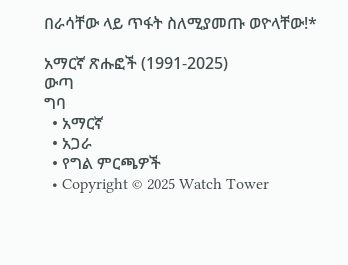በራሳቸው ላይ ጥፋት ስለሚያመጡ ወዮላቸው!*

አማርኛ ጽሑፎች (1991-2025)
ውጣ
ግባ
  • አማርኛ
  • አጋራ
  • የግል ምርጫዎች
  • Copyright © 2025 Watch Tower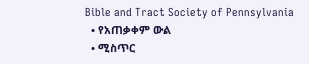Bible and Tract Society of Pennsylvania
  • የአጠቃቀም ውል
  • ሚስጥር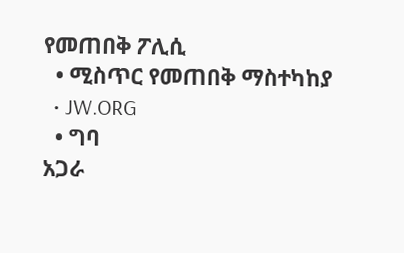የመጠበቅ ፖሊሲ
  • ሚስጥር የመጠበቅ ማስተካከያ
  • JW.ORG
  • ግባ
አጋራ